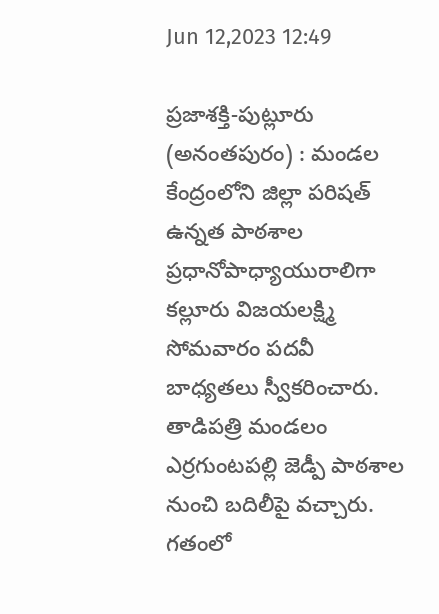Jun 12,2023 12:49

ప్రజాశక్తి-పుట్లూరు (అనంతపురం) : మండల కేంద్రంలోని జిల్లా పరిషత్‌ ఉన్నత పాఠశాల ప్రధానోపాధ్యాయురాలిగా కల్లూరు విజయలక్ష్మి సోమవారం పదవీ బాధ్యతలు స్వీకరించారు. తాడిపత్రి మండలం ఎర్రగుంటపల్లి జెడ్పీ పాఠశాల నుంచి బదిలీపై వచ్చారు. గతంలో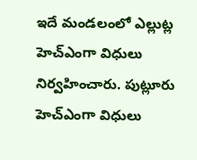ఇదే మండలంలో ఎల్లుట్ల హెచ్‌ఎంగా విధులు నిర్వహించారు. పుట్లూరు హెచ్‌ఎంగా విధులు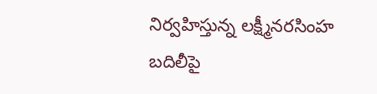నిర్వహిస్తున్న లక్ష్మీనరసింహ బదిలీపై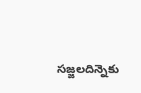సజ్జలదిన్నెకు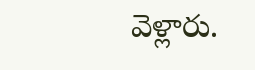వెళ్లారు.